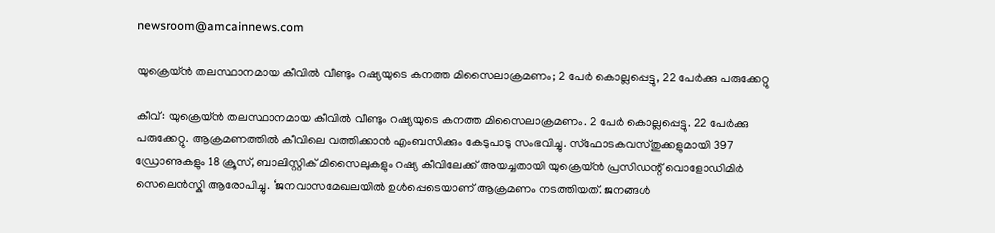newsroom@amcainnews.com

യുക്രെയ്ൻ തലസ്ഥാനമായ കീവിൽ വീണ്ടും റഷ്യയുടെ കനത്ത മിസൈലാക്രമണം; 2 പേർ കൊല്ലപ്പെട്ടു, 22 പേർക്കു പരുക്കേറ്റു

കീവ്: യുക്രെയ്ൻ തലസ്ഥാനമായ കീവിൽ വീണ്ടും റഷ്യയുടെ കനത്ത മിസൈലാക്രമണം. 2 പേർ കൊല്ലപ്പെട്ടു. 22 പേർക്കു പരുക്കേറ്റു. ആക്രമണത്തിൽ കീവിലെ വത്തിക്കാൻ എംബസിക്കും കേടുപാടു സംഭവിച്ചു. സ്ഫോടകവസ്തുക്കളുമായി 397 ഡ്രോണുകളും 18 ക്രൂസ്, ബാലിസ്റ്റിക് മിസൈലുകളും റഷ്യ കീവിലേക്ക് അയച്ചതായി യുക്രെയ്ൻ പ്രസിഡന്റ് വൊളോഡിമി‍ർ സെലെൻസ്കി ആരോപിച്ചു. ‘ജനവാസമേഖലയിൽ ഉൾപ്പെടെയാണ് ആക്രമണം നടത്തിയത്. ജനങ്ങൾ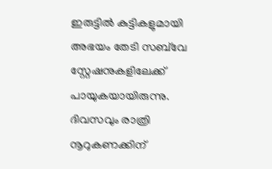ഇരുട്ടിൽ കുട്ടികളുമായി അഭയം തേടി സബ്‌വേ സ്റ്റേഷനുകളിലേക്ക് പായുകയായിരുന്നു. ദിവസവും രാത്രി നൂറുകണക്കിന്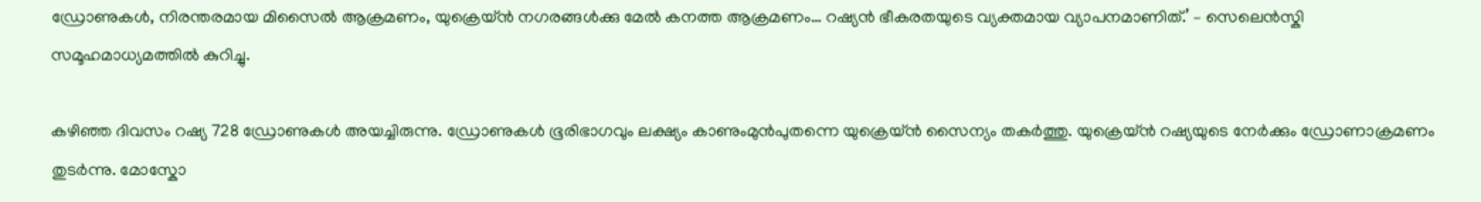ഡ്രോണുകൾ, നിരന്തരമായ മിസൈൽ ആക്രമണം, യുക്രെയ്ൻ നഗരങ്ങൾക്കു മേൽ കനത്ത ആക്രമണം… റഷ്യൻ ഭീകരതയുടെ വ്യക്തമായ വ്യാപനമാണിത്.’ – സെലെൻസ്കി സമൂഹമാധ്യമത്തിൽ കുറിച്ചു.

കഴിഞ്ഞ ദിവസം റഷ്യ 728 ഡ്രോണുകൾ അയച്ചിരുന്നു. ഡ്രോണുകൾ ഭൂരിഭാഗവും ലക്ഷ്യം കാണുംമുൻപുതന്നെ യുക്രെയ്ൻ സൈന്യം തകർത്തു. യുക്രെയ്ൻ റഷ്യയുടെ നേർക്കും ഡ്രോണാക്രമണം തുടർന്നു. മോസ്കോ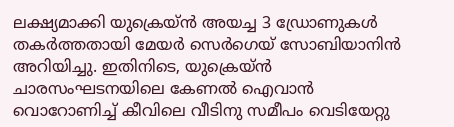ലക്ഷ്യമാക്കി യുക്രെയ്ൻ അയച്ച 3 ഡ്രോണുകൾ തകർത്തതായി മേയർ സെർഗെയ് സോബിയാനിൻ അറിയിച്ചു. ഇതിനിടെ, യുക്രെയ്ൻ ചാരസംഘടനയിലെ കേണൽ ഐവാൻ വൊറോണിച്ച് കീവിലെ വീടിനു സമീപം വെടിയേറ്റു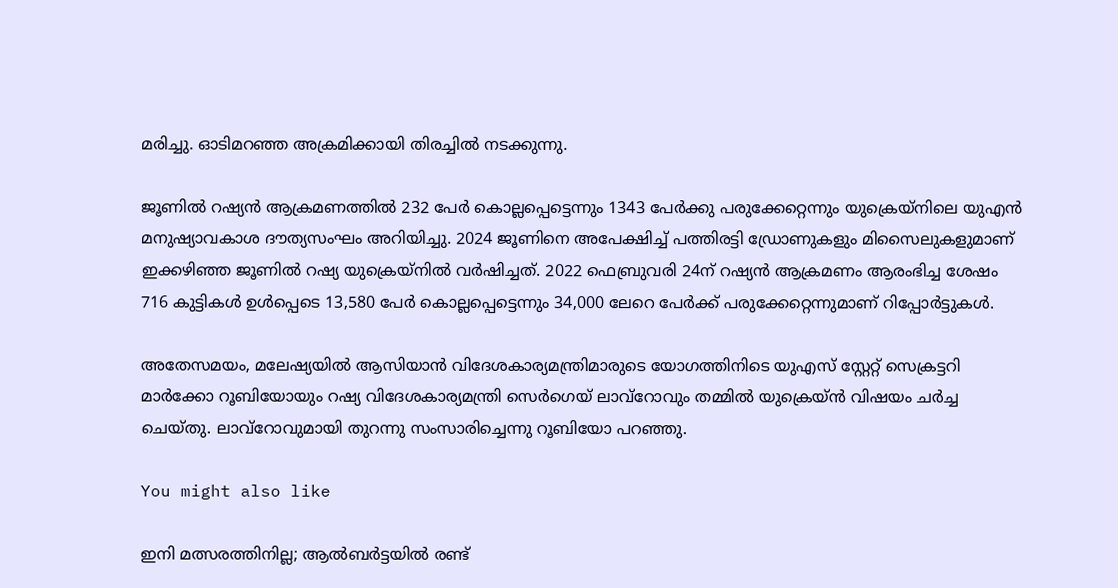മരിച്ചു. ഓടിമറഞ്ഞ അക്രമിക്കായി തിരച്ചിൽ നടക്കുന്നു.

ജൂണിൽ റഷ്യൻ ആക്രമണത്തിൽ 232 പേർ കൊല്ലപ്പെട്ടെന്നും 1343 പേർക്കു പരുക്കേറ്റെന്നും യുക്രെയ്‌നിലെ യുഎൻ മനുഷ്യാവകാശ ദൗത്യസംഘം അറിയിച്ചു. 2024 ജൂണിനെ അപേക്ഷിച്ച് പത്തിരട്ടി ഡ്രോണുകളും മിസൈലുകളുമാണ് ഇക്കഴിഞ്ഞ ജൂണിൽ റഷ്യ യുക്രെയ്‌നിൽ വർഷിച്ചത്. 2022 ഫെബ്രുവരി 24ന് റഷ്യൻ ആക്രമണം ആരംഭിച്ച ശേഷം 716 കുട്ടികൾ ഉൾപ്പെടെ 13,580 പേർ കൊല്ലപ്പെട്ടെന്നും 34,000 ലേറെ പേർക്ക് പരുക്കേറ്റെന്നുമാണ് റിപ്പോർട്ടുകൾ.

അതേസമയം, മലേഷ്യയിൽ ആസിയാൻ വിദേശകാര്യമന്ത്രിമാരുടെ യോഗത്തിനിടെ യുഎസ് സ്റ്റേറ്റ് സെക്രട്ടറി മാർക്കോ റൂബിയോയും റഷ്യ വിദേശകാര്യമന്ത്രി സെർഗെയ് ലാവ്‌റോവും തമ്മിൽ യുക്രെയ്ൻ വിഷയം ചർച്ച ചെയ്തു. ലാവ്റോവുമായി തുറന്നു സംസാരിച്ചെന്നു റൂബിയോ പറഞ്ഞു.

You might also like

ഇനി മത്സരത്തിനില്ല; ആൽബർട്ടയിൽ രണ്ട്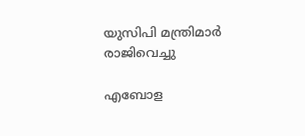യുസിപി മന്ത്രിമാർ രാജിവെച്ചു

എബോള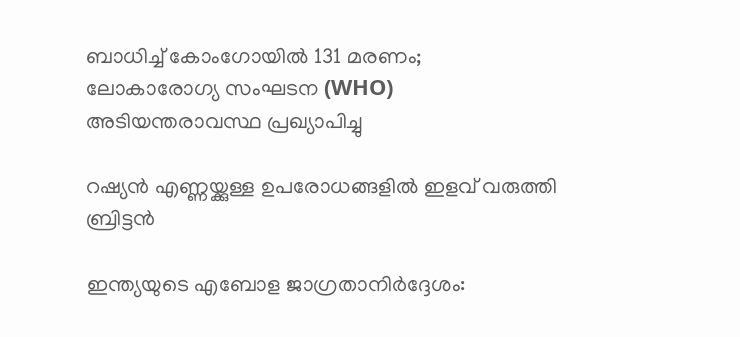ബാധിച്ച് കോംഗോയിൽ 131 മരണം; ലോകാരോഗ്യ സംഘടന (WHO) അടിയന്തരാവസ്ഥ പ്രഖ്യാപിച്ചു

റഷ്യന്‍ എണ്ണയ്ക്കുള്ള ഉപരോധങ്ങളില്‍ ഇളവ് വരുത്തി ബ്രിട്ടന്‍

ഇന്ത്യയുടെ എബോള ജാഗ്രതാനിർദ്ദേശം: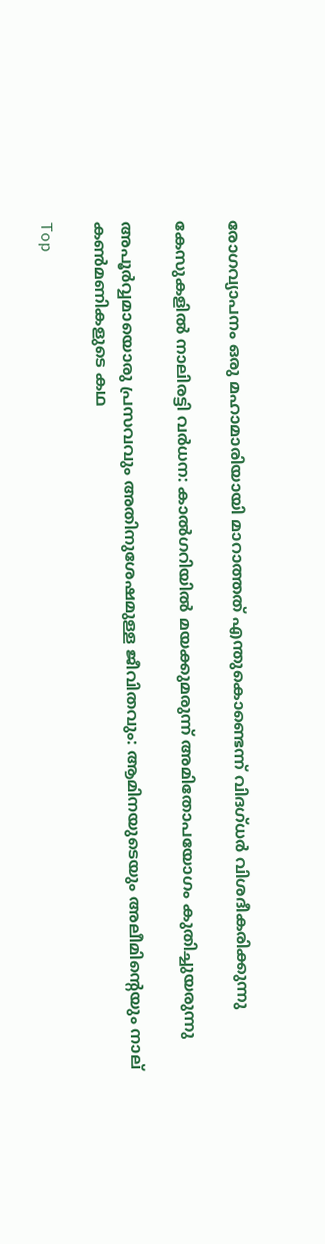രോഗവ്യാപനം ഒരു മഹാമാരിയായി മാറാത്തത് എന്തുകൊണ്ടെന്ന് വിദഗ്ധർ വിശദീകരിക്കുന്നു

കേസുകളിൽ നാലിരട്ടി വർധന: കാൽഗറിയിൽ മയക്കുമരുന്ന് അമിതോപയോഗം കുതിച്ചുയരുന്നു

അപൂർവ്വമായൊരു പ്രസവവും അതിനുശേഷമുള്ള ജീവിതവും: ആമിനയുടെയും അലീമിന്റെയും നാല് കൺമണികളുടെ കഥ

Top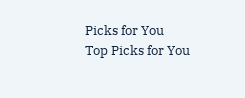Picks for You
Top Picks for You